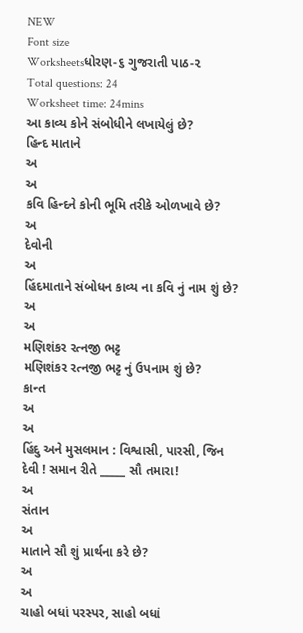NEW
Font size
Worksheetsધોરણ-૬ ગુજરાતી પાઠ-૨
Total questions: 24
Worksheet time: 24mins
આ કાવ્ય કોને સંબોધીને લખાયેલું છે?
હિન્દ માતાને
અ
અ
કવિ હિન્દને કોની ભૂમિ તરીકે ઓળખાવે છે?
અ
દેવોની
અ
હિંદમાતાને સંબોધન કાવ્ય ના કવિ નું નામ શું છે?
અ
અ
મણિશંકર રત્નજી ભટ્ટ
મણિશંકર રત્નજી ભટ્ટ નું ઉપનામ શું છે?
કાન્ત
અ
અ
હિંદુ અને મુસલમાન : વિશ્વાસી, પારસી, જિન
દેવી ! સમાન રીતે _____ સૌ તમારા!
અ
સંતાન
અ
માતાને સૌ શું પ્રાર્થના કરે છે?
અ
અ
ચાહો બધાં પરસ્પર, સાહો બધાં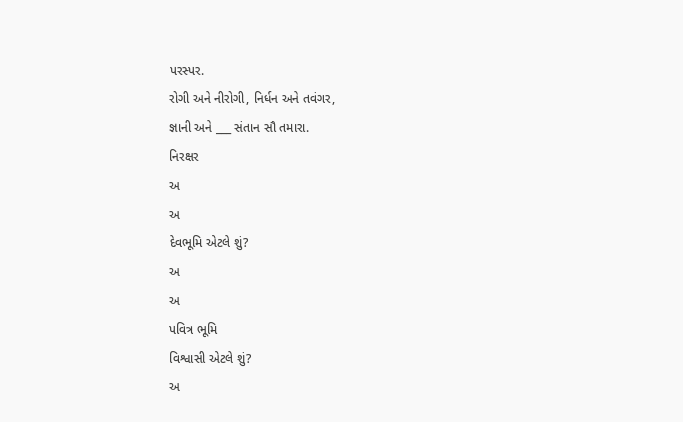પરસ્પર.
રોગી અને નીરોગી, નિર્ધન અને તવંગર,
જ્ઞાની અને ___ સંતાન સૌ તમારા.
નિરક્ષર
અ
અ
દેવભૂમિ એટલે શું?
અ
અ
પવિત્ર ભૂમિ
વિશ્વાસી એટલે શું?
અ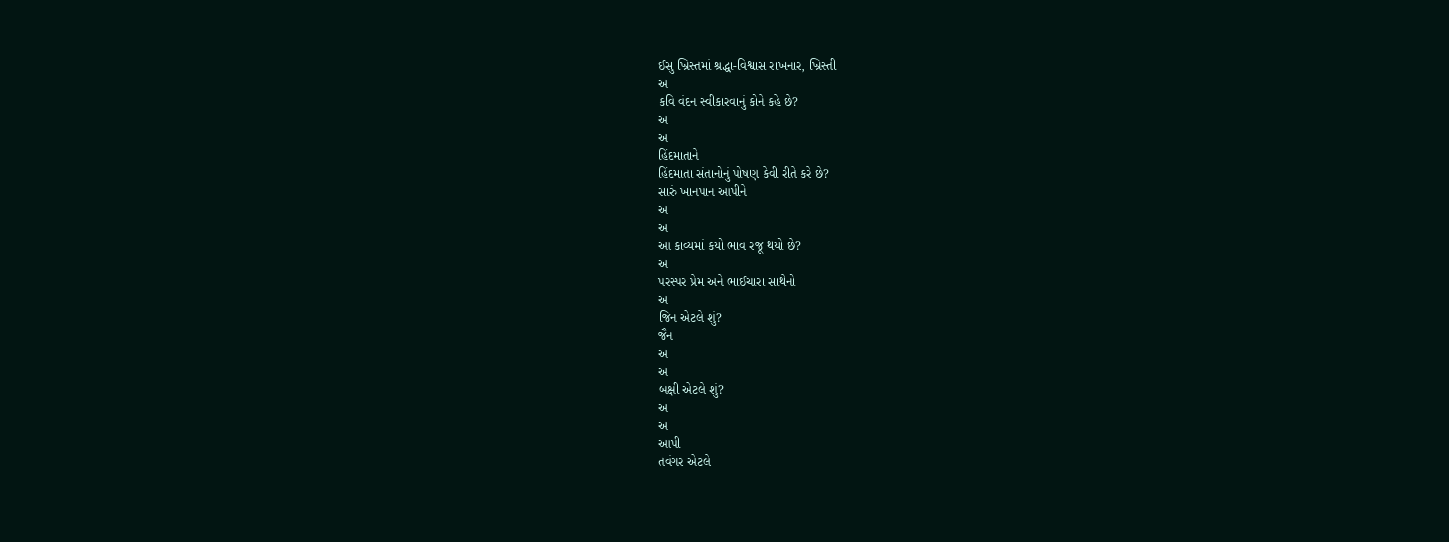ઈસુ ખ્રિસ્તમાં શ્રદ્ધા-વિશ્વાસ રાખનાર, ખ્રિસ્તી
અ
કવિ વંદન સ્વીકારવાનું કોને કહે છે?
અ
અ
હિંદમાતાને
હિંદમાતા સંતાનોનું પોષણ કેવી રીતે કરે છે?
સારું ખાનપાન આપીને
અ
અ
આ કાવ્યમાં કયો ભાવ રજૂ થયો છે?
અ
પરસ્પર પ્રેમ અને ભાઈચારા સાથેનો
અ
જિન એટલે શું?
જૈન
અ
અ
બક્ષી એટલે શું?
અ
અ
આપી
તવંગર એટલે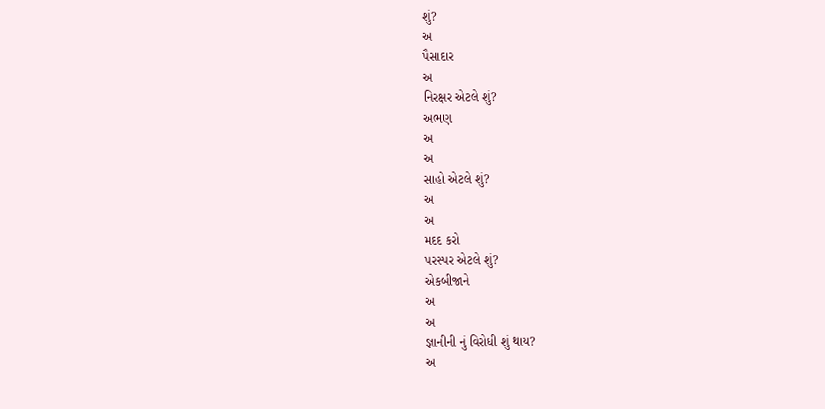શું?
અ
પૈસાદાર
અ
નિરક્ષર એટલે શું?
અભણ
અ
અ
સાહો એટલે શું?
અ
અ
મદદ કરો
પરસ્પર એટલે શું?
એકબીજાને
અ
અ
જ્ઞાનીની નું વિરોધી શું થાય?
અ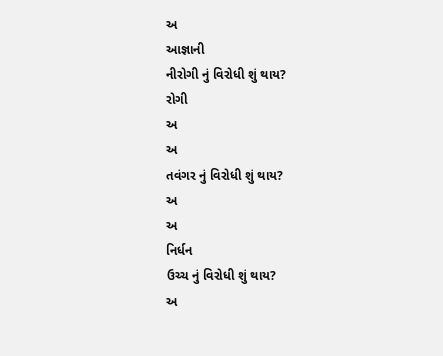અ
આજ્ઞાની
નીરોગી નું વિરોધી શું થાય?
રોગી
અ
અ
તવંગર નું વિરોધી શું થાય?
અ
અ
નિર્ધન
ઉચ્ચ નું વિરોધી શું થાય?
અ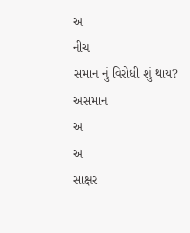અ
નીચ
સમાન નું વિરોધી શું થાય?
અસમાન
અ
અ
સાક્ષર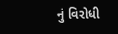નું વિરોધી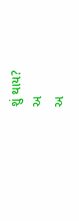શું થાય?
અ
અ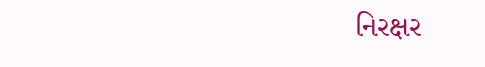નિરક્ષર